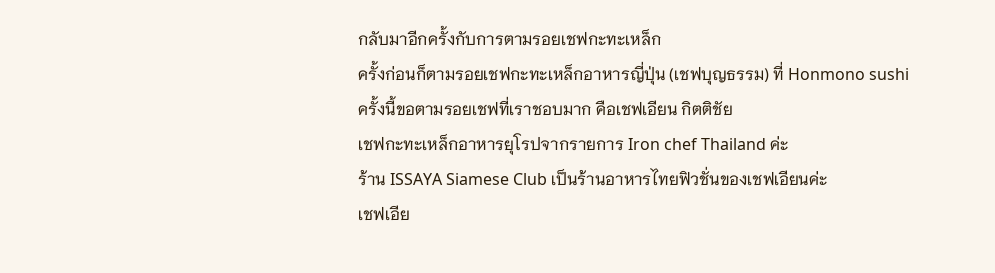กลับมาอีกครั้งกับการตามรอยเชฟกะทะเหล็ก
ครั้งก่อนก็ตามรอยเชฟกะทะเหล็กอาหารญี่ปุ่น (เชฟบุญธรรม) ที่ Honmono sushi
ครั้งนี้ขอตามรอยเชฟที่เราชอบมาก คือเชฟเอียน กิตติชัย
เชฟกะทะเหล็กอาหารยุโรปจากรายการ Iron chef Thailand ค่ะ
ร้าน ISSAYA Siamese Club เป็นร้านอาหารไทยฟิวชั่นของเชฟเอียนค่ะ
เชฟเอีย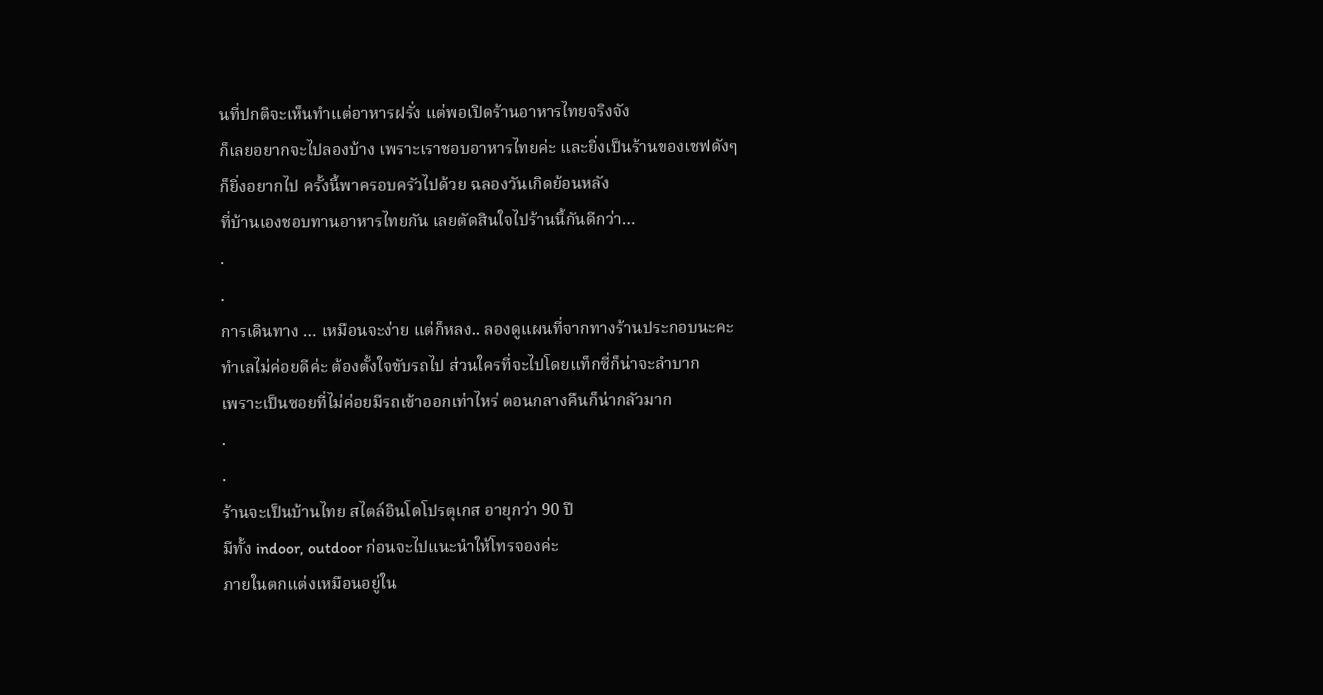นที่ปกติจะเห็นทำแต่อาหารฝรั่ง แต่พอเปิดร้านอาหารไทยจริงจัง
ก็เลยอยากจะไปลองบ้าง เพราะเราชอบอาหารไทยค่ะ และยิ่งเป็นร้านของเชฟดังๆ
ก็ยิ่งอยากไป ครั้งนี้พาครอบครัวไปด้วย ฉลองวันเกิดย้อนหลัง
ที่บ้านเองชอบทานอาหารไทยกัน เลยตัดสินใจไปร้านนี้กันดีกว่า…
.
.
การเดินทาง … เหมือนจะง่าย แต่ก็หลง.. ลองดูแผนที่จากทางร้านประกอบนะคะ
ทำเลไม่ค่อยดีค่ะ ต้องตั้งใจขับรถไป ส่วนใครที่จะไปโดยแท็กซี่ก็น่าจะลำบาก
เพราะเป็นซอยที่ไม่ค่อยมีรถเข้าออกเท่าไหร่ ตอนกลางคืนก็น่ากลัวมาก
.
.
ร้านจะเป็นบ้านไทย สไตล์อินโดโปรตุเกส อายุกว่า 90 ปี
มีทั้ง indoor, outdoor ก่อนจะไปแนะนำให้โทรจองค่ะ
ภายในตกแต่งเหมือนอยู่ใน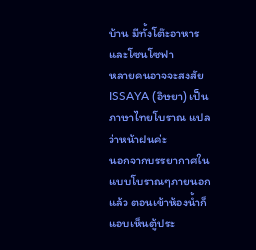บ้าน มีทั้งโต๊ะอาหาร และโซนโซฟา
หลายคนอาจจะสงสัย ISSAYA (อิษยา) เป็นภาษาไทยโบราณ แปลว่าหน้าฝนค่ะ
นอกจากบรรยากาศในแบบโบราณๆภายนอกแล้ว ตอนเข้าห้องน้ำก็แอบเห็นตู้ประ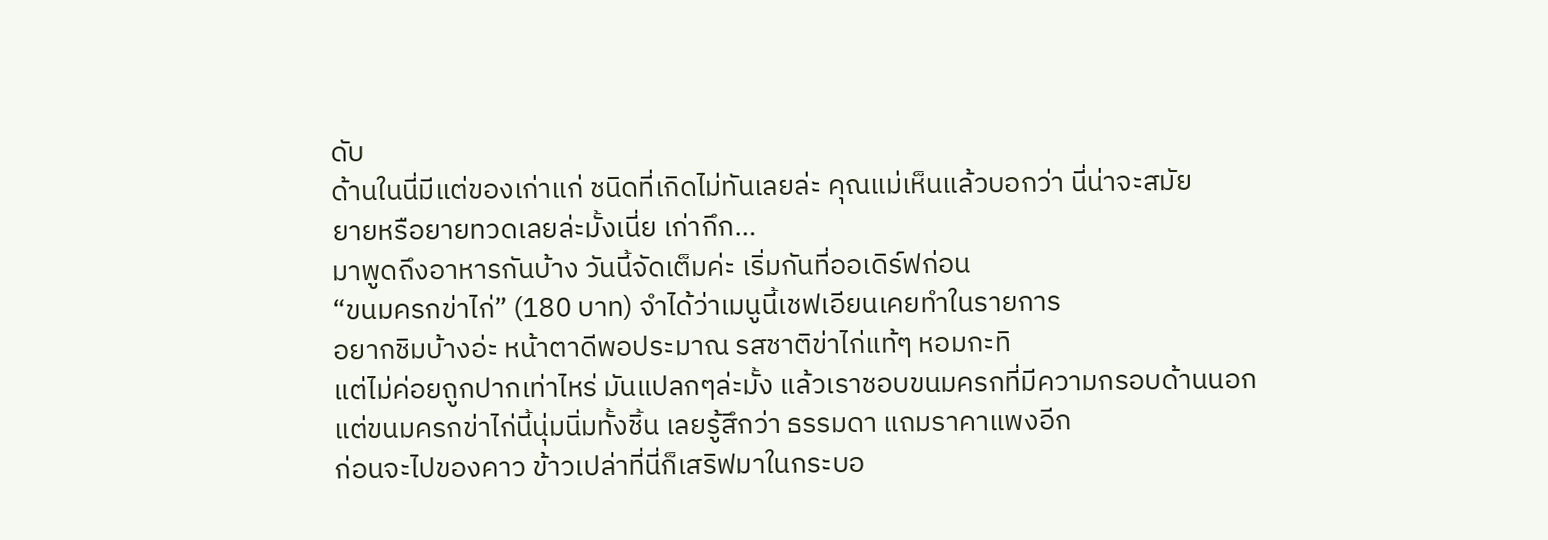ดับ
ด้านในนี่มีแต่ของเก่าแก่ ชนิดที่เกิดไม่ทันเลยล่ะ คุณแม่เห็นแล้วบอกว่า นี่น่าจะสมัย
ยายหรือยายทวดเลยล่ะมั้งเนี่ย เก่ากึก…
มาพูดถึงอาหารกันบ้าง วันนี้จัดเต็มค่ะ เริ่มกันที่ออเดิร์ฟก่อน
“ขนมครกข่าไก่” (180 บาท) จำได้ว่าเมนูนี้เชฟเอียนเคยทำในรายการ
อยากชิมบ้างอ่ะ หน้าตาดีพอประมาณ รสชาติข่าไก่แท้ๆ หอมกะทิ
แต่ไม่ค่อยถูกปากเท่าไหร่ มันแปลกๆล่ะมั้ง แล้วเราชอบขนมครกที่มีความกรอบด้านนอก
แต่ขนมครกข่าไก่นี้นุ่มนิ่มทั้งชิ้น เลยรู้สึกว่า ธรรมดา แถมราคาแพงอีก
ก่อนจะไปของคาว ข้าวเปล่าที่นี่ก็เสริฟมาในกระบอ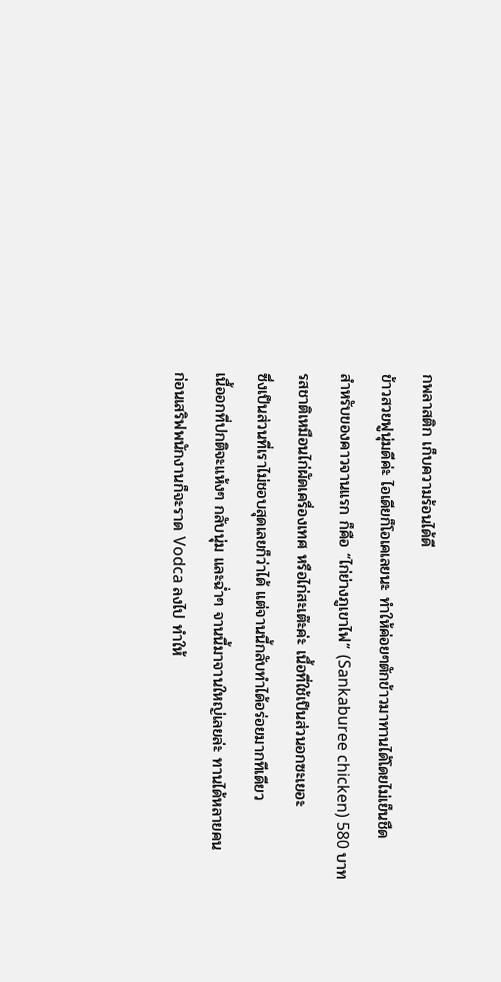กพลาสติก เก็บความร้อนได้ดี
ข้าวสวยฟูนุ่มดีค่ะ ไอเดียก็โอเคเลยนะ ทำให้ค่อยๆตักข้าวมาทานได้โดยไม่เย็นชืด
สำหรับของคาวจานแรก ก็คือ “ไก่ย่างภูเขาไฟ” (Sankaburee chicken) 580 บาท
รสชาติเหมือนไก่ผัดเครื่องเทศ หรือไก่สะเต๊ะค่ะ เนื้อที่ใช้เป็นส่วนอกซะเยอะ
ซึ่งเป็นส่วนที่เราไม่ชอบสุดเลยก็ว่าได้ แต่จานนี้กลับทำได้อร่อยมากทีเดียว
เนื้ออกที่ปกติจะแห้งๆ กลับนุ่ม และฉ่ำๆ จานนี้มาจานใหญ่เลยล่ะ ทานได้หลายคน
ก่อนเสริฟพนักงานก็จะราด Vodca ลงไป ทำให้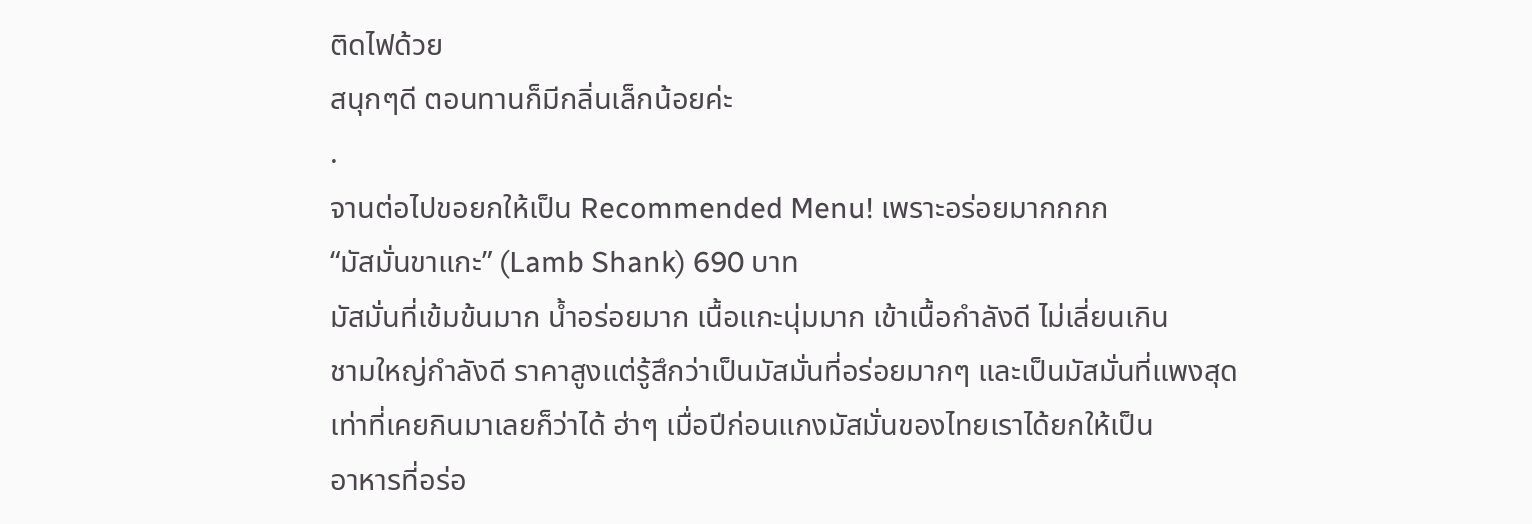ติดไฟด้วย
สนุกๆดี ตอนทานก็มีกลิ่นเล็กน้อยค่ะ
.
จานต่อไปขอยกให้เป็น Recommended Menu! เพราะอร่อยมากกกก
“มัสมั่นขาแกะ” (Lamb Shank) 690 บาท
มัสมั่นที่เข้มข้นมาก น้ำอร่อยมาก เนื้อแกะนุ่มมาก เข้าเนื้อกำลังดี ไม่เลี่ยนเกิน
ชามใหญ่กำลังดี ราคาสูงแต่รู้สึกว่าเป็นมัสมั่นที่อร่อยมากๆ และเป็นมัสมั่นที่แพงสุด
เท่าที่เคยกินมาเลยก็ว่าได้ ฮ่าๆ เมื่อปีก่อนแกงมัสมั่นของไทยเราได้ยกให้เป็น
อาหารที่อร่อ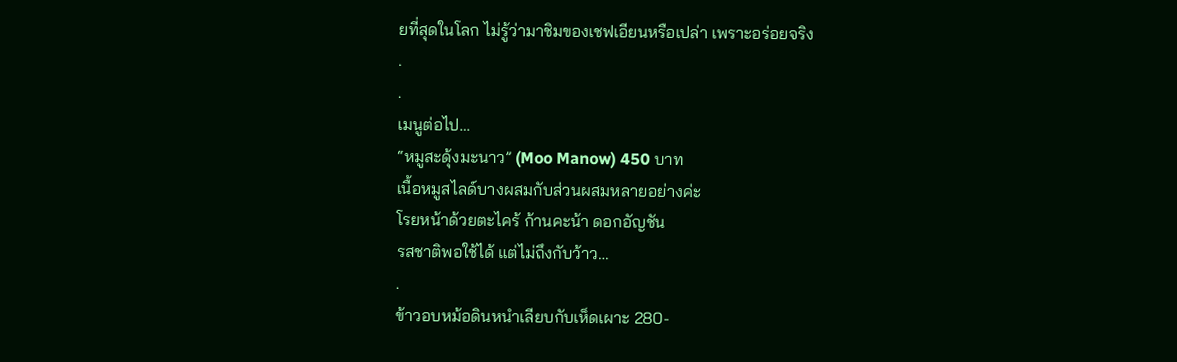ยที่สุดในโลก ไม่รู้ว่ามาชิมของเชฟเอียนหรือเปล่า เพราะอร่อยจริง
.
.
เมนูต่อไป…
“หมูสะดุ้งมะนาว” (Moo Manow) 450 บาท
เนื้อหมูสไลด์บางผสมกับส่วนผสมหลายอย่างค่ะ
โรยหน้าด้วยตะไคร้ ก้านคะน้า ดอกอัญชัน
รสชาติพอใช้ได้ แต่ไม่ถึงกับว้าว…
.
ข้าวอบหม้อดินหนำเลียบกับเห็ดเผาะ 280-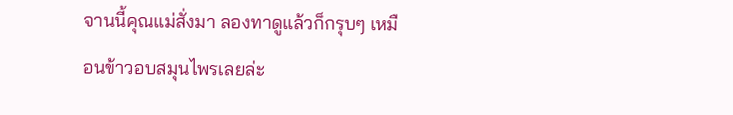จานนี้คุณแม่สั่งมา ลองทาดูแล้วก็กรุบๆ เหมือนข้าวอบสมุนไพรเลยล่ะ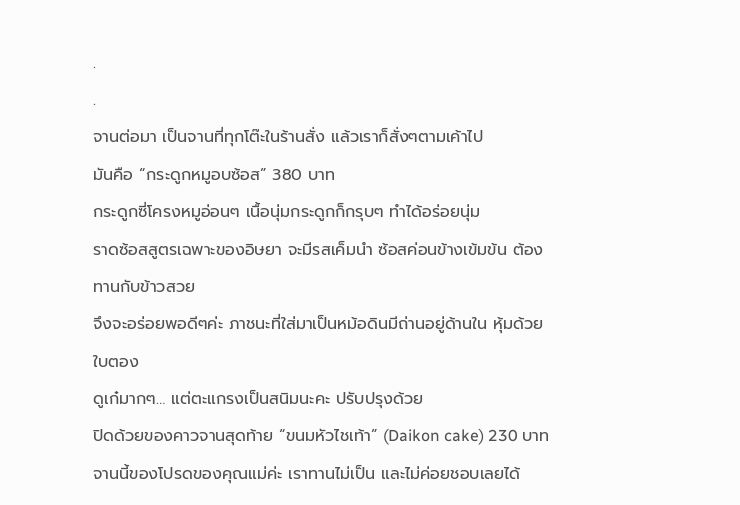.
.
จานต่อมา เป็นจานที่ทุกโต๊ะในร้านสั่ง แล้วเราก็สั่งๆตามเค้าไป
มันคือ “กระดูกหมูอบซ้อส” 380 บาท
กระดูกซี่โครงหมูอ่อนๆ เนื้อนุ่มกระดูกก็กรุบๆ ทำได้อร่อยนุ่ม
ราดซ้อสสูตรเฉพาะของอิษยา จะมีรสเค็มนำ ซ้อสค่อนข้างเข้มข้น ต้องทานกับข้าวสวย
จึงจะอร่อยพอดีๆค่ะ ภาชนะที่ใส่มาเป็นหม้อดินมีถ่านอยู่ด้านใน หุ้มด้วยใบตอง
ดูเก๋มากๆ… แต่ตะแกรงเป็นสนิมนะคะ ปรับปรุงด้วย
ปิดด้วยของคาวจานสุดท้าย “ขนมหัวไชเท้า” (Daikon cake) 230 บาท
จานนี้ของโปรดของคุณแม่ค่ะ เราทานไม่เป็น และไม่ค่อยชอบเลยได้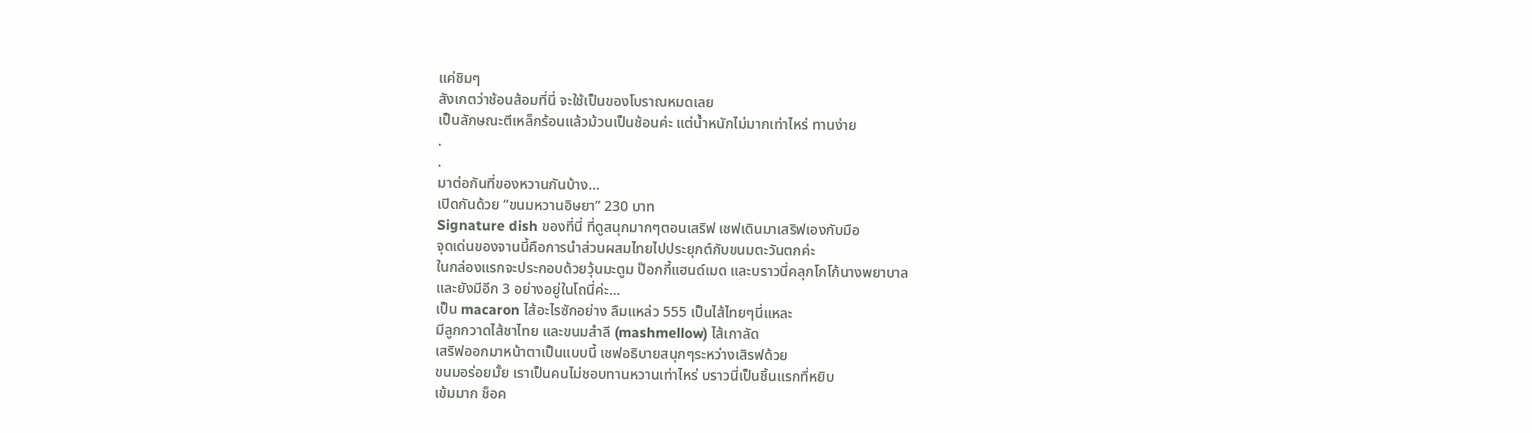แค่ชิมๆ
สังเกตว่าช้อนส้อมที่นี่ จะใช้เป็นของโบราณหมดเลย
เป็นลักษณะตีเหล็กร้อนแล้วม้วนเป็นช้อนค่ะ แต่น้ำหนักไม่มากเท่าไหร่ ทานง่าย
.
.
มาต่อกันที่ของหวานกันบ้าง…
เปิดกันด้วย “ขนมหวานอิษยา” 230 บาท
Signature dish ของที่นี่ ที่ดูสนุกมากๆตอนเสริฟ เชฟเดินมาเสริฟเองกับมือ
จุดเด่นของจานนี้คือการนำส่วนผสมไทยไปประยุกต์กับขนมตะวันตกค่ะ
ในกล่องแรกจะประกอบด้วยวุ้นมะตูม ป๊อกกี้แฮนด์เมด และบราวนี่คลุกโกโก้นางพยาบาล
และยังมีอีก 3 อย่างอยู่ในโถนี่ค่ะ…
เป็น macaron ไส้อะไรซักอย่าง ลืมแหล่ว 555 เป็นไส้ไทยๆนี่แหละ
มีลูกกวาดไส้ชาไทย และขนมสำลี (mashmellow) ไส้เกาลัด
เสริฟออกมาหน้าตาเป็นแบบนี้ เชฟอธิบายสนุกๆระหว่างเสิรฟด้วย
ขนมอร่อยมั้ย เราเป็นคนไม่ชอบทานหวานเท่าไหร่ บราวนี่เป็นชิ้นแรกที่หยิบ
เข้มมาก ช็อค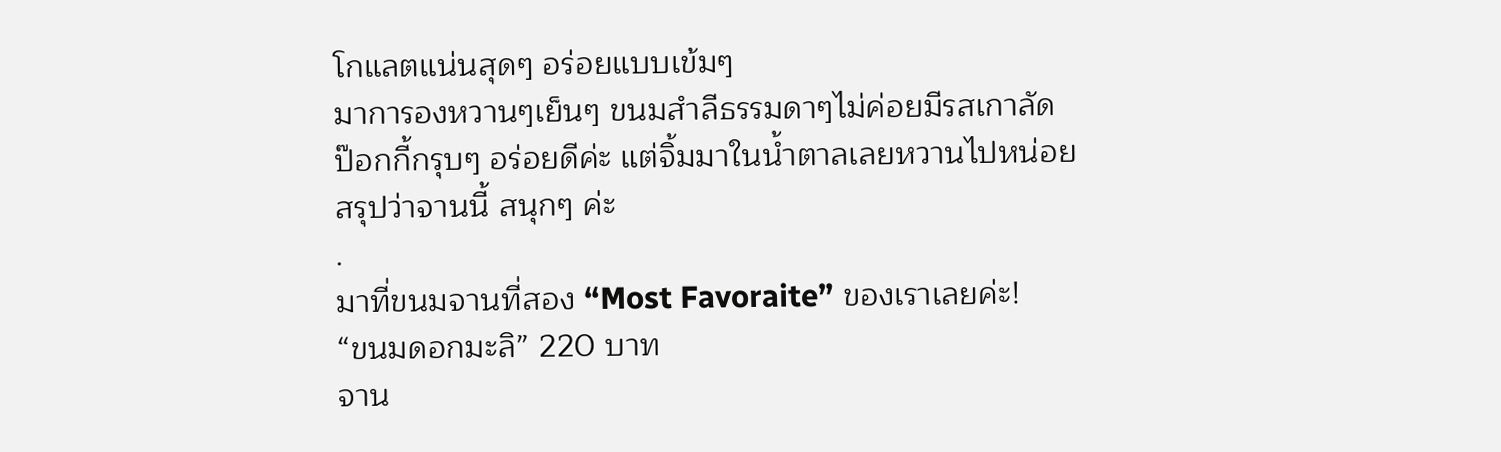โกแลตแน่นสุดๆ อร่อยแบบเข้มๆ
มาการองหวานๆเย็นๆ ขนมสำลีธรรมดาๆไม่ค่อยมีรสเกาลัด
ป๊อกกี้กรุบๆ อร่อยดีค่ะ แต่จิ้มมาในน้ำตาลเลยหวานไปหน่อย
สรุปว่าจานนี้ สนุกๆ ค่ะ
.
มาที่ขนมจานที่สอง “Most Favoraite” ของเราเลยค่ะ!
“ขนมดอกมะลิ” 220 บาท
จาน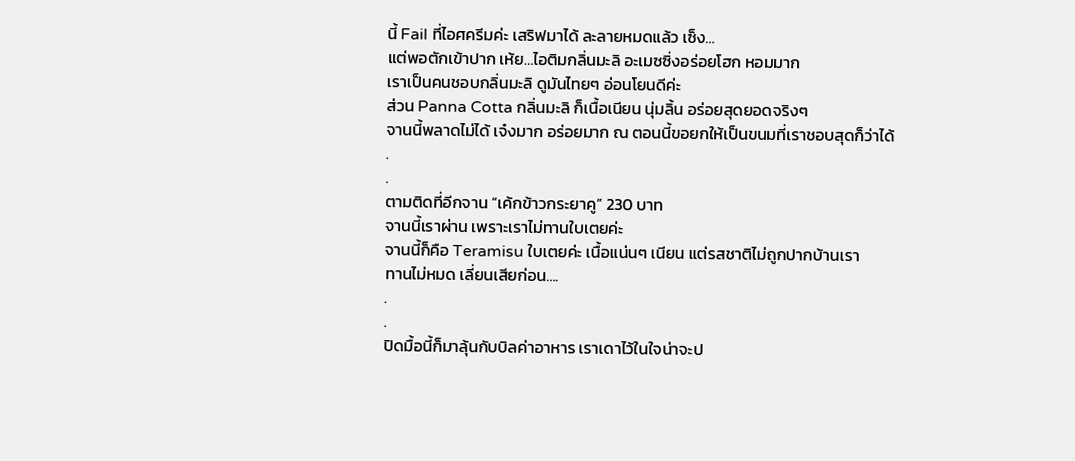นี้ Fail ที่ไอศครีมค่ะ เสริฟมาได้ ละลายหมดแล้ว เซ็ง…
แต่พอตักเข้าปาก เห้ย…ไอติมกลิ่นมะลิ อะเมซซิ่งอร่อยโฮก หอมมาก
เราเป็นคนชอบกลิ่นมะลิ ดูมันไทยๆ อ่อนโยนดีค่ะ
ส่วน Panna Cotta กลิ่นมะลิ ก็เนื้อเนียน นุ่มลิ้น อร่อยสุดยอดจริงๆ
จานนี้พลาดไม่ได้ เจ๋งมาก อร่อยมาก ณ ตอนนี้ขอยกให้เป็นขนมที่เราชอบสุดก็ว่าได้
.
.
ตามติดที่อีกจาน “เค้กข้าวกระยาคู” 230 บาท
จานนี้เราผ่าน เพราะเราไม่ทานใบเตยค่ะ
จานนี้ก็คือ Teramisu ใบเตยค่ะ เนื้อแน่นๆ เนียน แต่รสชาติไม่ถูกปากบ้านเรา
ทานไม่หมด เลี่ยนเสียก่อน….
.
.
ปิดมื้อนี้ก็มาลุ้นกับบิลค่าอาหาร เราเดาไว้ในใจน่าจะป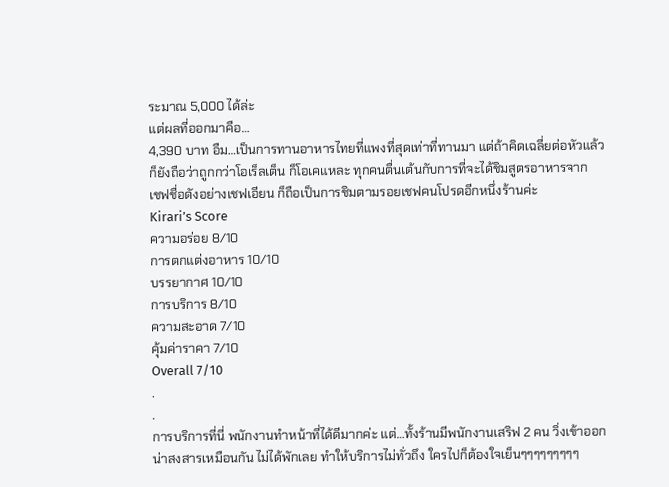ระมาณ 5,000 ได้ล่ะ
แต่ผลที่ออกมาคือ…
4,390 บาท อืม…เป็นการทานอาหารไทยที่แพงที่สุดเท่าที่ทานมา แต่ถ้าคิดเฉลี่ยต่อหัวแล้ว
ก็ยังถือว่าถูกกว่าโอเร็ลเต็น ก็โอเคแหละ ทุกคนตื่นเต้นกับการที่จะได้ชิมสูตรอาหารจาก
เชฟชื่อดังอย่างเชฟเอียน ก็ถือเป็นการชิมตามรอยเชฟคนโปรดอีกหนึ่งร้านค่ะ
Kirari’s Score
ความอร่อย 8/10
การตกแต่งอาหาร 10/10
บรรยากาศ 10/10
การบริการ 8/10
ความสะอาด 7/10
คุ้มค่าราคา 7/10
Overall 7/10
.
.
การบริการที่นี่ พนักงานทำหน้าที่ได้ดีมากค่ะ แต่…ทั้งร้านมีพนักงานเสริฟ 2 คน วิ่งเข้าออก
น่าสงสารเหมือนกัน ไม่ได้พักเลย ทำให้บริการไม่ทั่วถึง ใครไปก็ต้องใจเย็นๆๆๆๆๆๆๆๆๆ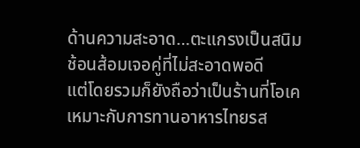ด้านความสะอาด…ตะแกรงเป็นสนิม ช้อนส้อมเจอคู่ที่ไม่สะอาดพอดี
แต่โดยรวมก็ยังถือว่าเป็นร้านที่โอเค เหมาะกับการทานอาหารไทยรส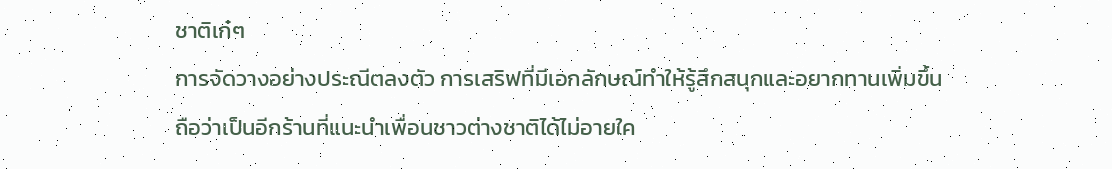ชาติเก๋ๆ
การจัดวางอย่างประณีตลงตัว การเสริฟที่มีเอกลักษณ์ทำให้รู้สึกสนุกและอยากทานเพิ่มขึ้น
ถือว่าเป็นอีกร้านที่แนะนำเพื่อนชาวต่างชาติได้ไม่อายใค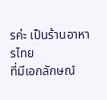รค่ะ เป็นร้านอาหารไทย
ที่มีเอกลักษณ์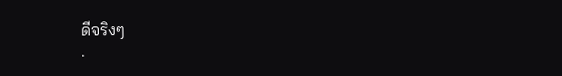ดีจริงๆ
.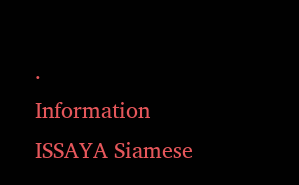.
Information
ISSAYA Siamese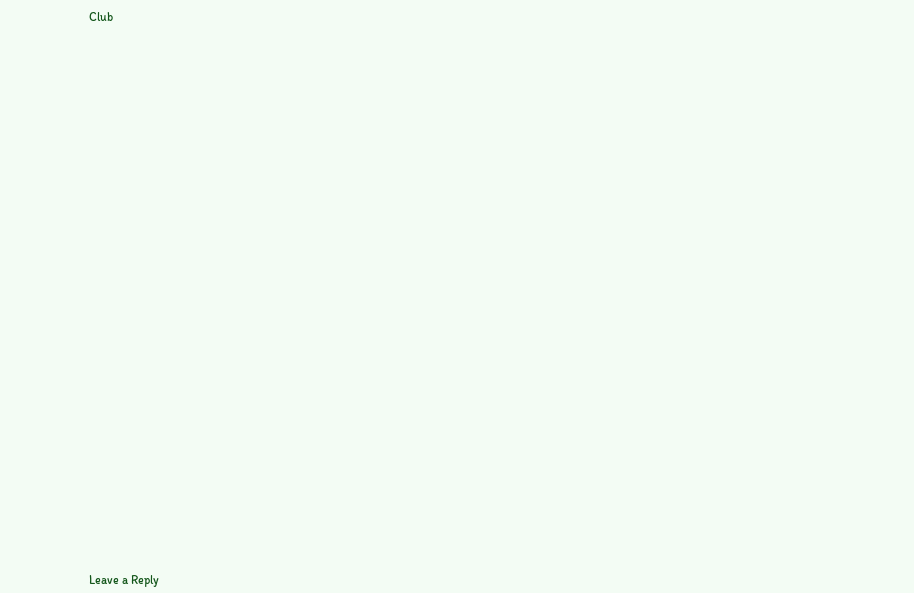Club































Leave a Reply